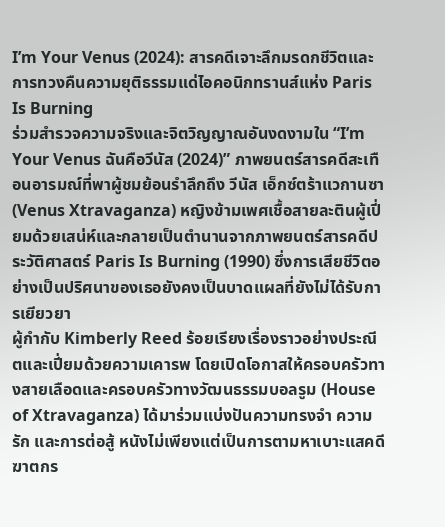I’m Your Venus (2024): สารคดีเจาะลึกมรดกชีวิตและการทวงคืนความยุติธรรมแด่ไอคอนิกทรานส์แห่ง Paris Is Burning
ร่วมสำรวจความจริงและจิตวิญญาณอันงดงามใน “I’m Your Venus ฉันคือวีนัส (2024)” ภาพยนตร์สารคดีสะเทือนอารมณ์ที่พาผู้ชมย้อนรำลึกถึง วีนัส เอ็กซ์ตร้าแวกานซา (Venus Xtravaganza) หญิงข้ามเพศเชื้อสายละตินผู้เปี่ยมด้วยเสน่ห์และกลายเป็นตำนานจากภาพยนตร์สารคดีประวัติศาสตร์ Paris Is Burning (1990) ซึ่งการเสียชีวิตอย่างเป็นปริศนาของเธอยังคงเป็นบาดแผลที่ยังไม่ได้รับการเยียวยา
ผู้กำกับ Kimberly Reed ร้อยเรียงเรื่องราวอย่างประณีตและเปี่ยมด้วยความเคารพ โดยเปิดโอกาสให้ครอบครัวทางสายเลือดและครอบครัวทางวัฒนธรรมบอลรูม (House of Xtravaganza) ได้มาร่วมแบ่งปันความทรงจำ ความรัก และการต่อสู้ หนังไม่เพียงแต่เป็นการตามหาเบาะแสคดีฆาตกร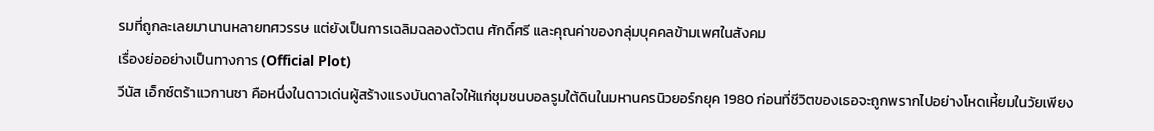รมที่ถูกละเลยมานานหลายทศวรรษ แต่ยังเป็นการเฉลิมฉลองตัวตน ศักดิ์ศรี และคุณค่าของกลุ่มบุคคลข้ามเพศในสังคม
เรื่องย่ออย่างเป็นทางการ (Official Plot)
วีนัส เอ็กซ์ตร้าแวกานซา คือหนึ่งในดาวเด่นผู้สร้างแรงบันดาลใจให้แก่ชุมชนบอลรูมใต้ดินในมหานครนิวยอร์กยุค 1980 ก่อนที่ชีวิตของเธอจะถูกพรากไปอย่างโหดเหี้ยมในวัยเพียง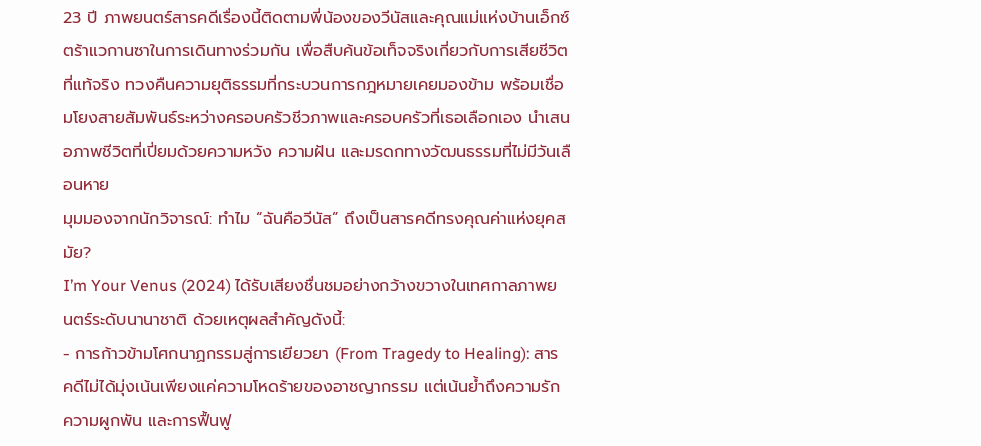23 ปี ภาพยนตร์สารคดีเรื่องนี้ติดตามพี่น้องของวีนัสและคุณแม่แห่งบ้านเอ็กซ์ตร้าแวกานซาในการเดินทางร่วมกัน เพื่อสืบค้นข้อเท็จจริงเกี่ยวกับการเสียชีวิตที่แท้จริง ทวงคืนความยุติธรรมที่กระบวนการกฎหมายเคยมองข้าม พร้อมเชื่อมโยงสายสัมพันธ์ระหว่างครอบครัวชีวภาพและครอบครัวที่เธอเลือกเอง นำเสนอภาพชีวิตที่เปี่ยมด้วยความหวัง ความฝัน และมรดกทางวัฒนธรรมที่ไม่มีวันเลือนหาย
มุมมองจากนักวิจารณ์: ทำไม “ฉันคือวีนัส” ถึงเป็นสารคดีทรงคุณค่าแห่งยุคสมัย?
I’m Your Venus (2024) ได้รับเสียงชื่นชมอย่างกว้างขวางในเทศกาลภาพยนตร์ระดับนานาชาติ ด้วยเหตุผลสำคัญดังนี้:
- การก้าวข้ามโศกนาฏกรรมสู่การเยียวยา (From Tragedy to Healing): สารคดีไม่ได้มุ่งเน้นเพียงแค่ความโหดร้ายของอาชญากรรม แต่เน้นย้ำถึงความรัก ความผูกพัน และการฟื้นฟู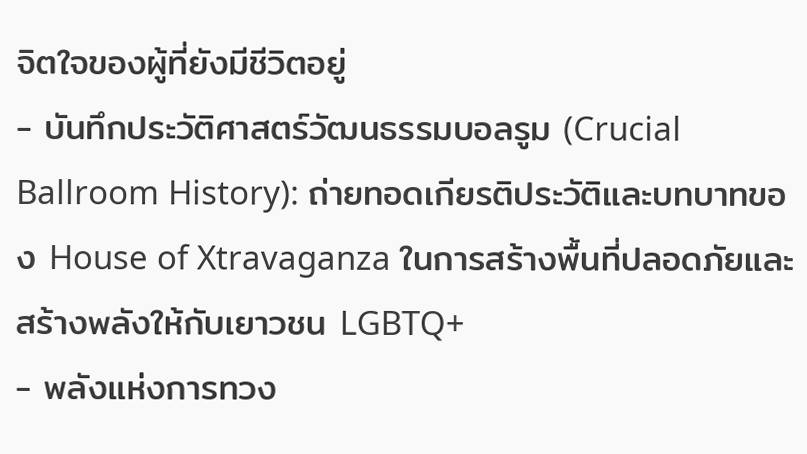จิตใจของผู้ที่ยังมีชีวิตอยู่
- บันทึกประวัติศาสตร์วัฒนธรรมบอลรูม (Crucial Ballroom History): ถ่ายทอดเกียรติประวัติและบทบาทของ House of Xtravaganza ในการสร้างพื้นที่ปลอดภัยและสร้างพลังให้กับเยาวชน LGBTQ+
- พลังแห่งการทวง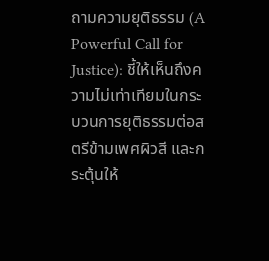ถามความยุติธรรม (A Powerful Call for Justice): ชี้ให้เห็นถึงความไม่เท่าเทียมในกระบวนการยุติธรรมต่อสตรีข้ามเพศผิวสี และกระตุ้นให้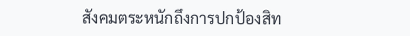สังคมตระหนักถึงการปกป้องสิท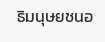ธิมนุษยชนอ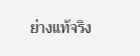ย่างแท้จริง